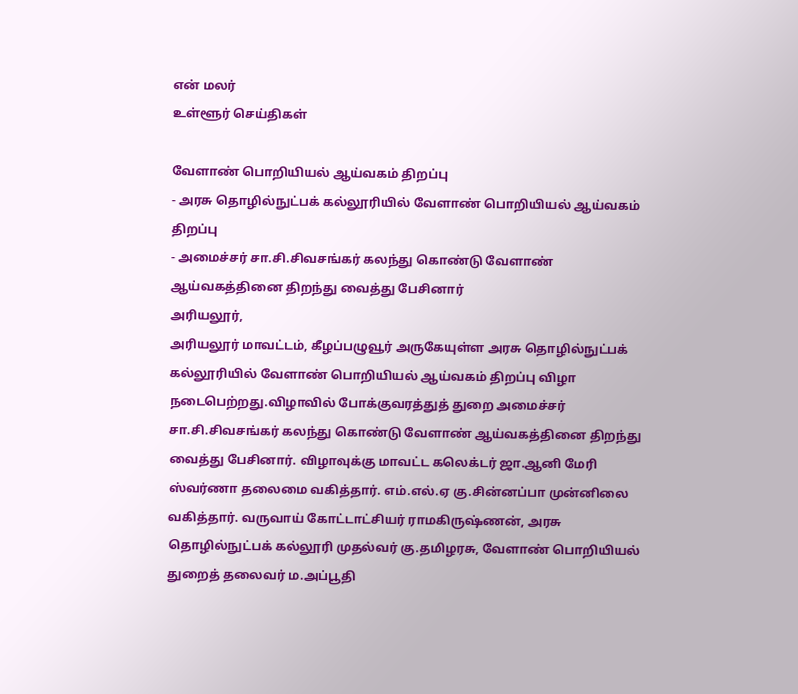என் மலர்
உள்ளூர் செய்திகள்

வேளாண் பொறியியல் ஆய்வகம் திறப்பு
- அரசு தொழில்நுட்பக் கல்லூரியில் வேளாண் பொறியியல் ஆய்வகம் திறப்பு
- அமைச்சர் சா.சி.சிவசங்கர் கலந்து கொண்டு வேளாண் ஆய்வகத்தினை திறந்து வைத்து பேசினார்
அரியலூர்,
அரியலூர் மாவட்டம், கீழப்பழுவூர் அருகேயுள்ள அரசு தொழில்நுட்பக் கல்லூரியில் வேளாண் பொறியியல் ஆய்வகம் திறப்பு விழா நடைபெற்றது.விழாவில் போக்குவரத்துத் துறை அமைச்சர் சா.சி.சிவசங்கர் கலந்து கொண்டு வேளாண் ஆய்வகத்தினை திறந்து வைத்து பேசினார். விழாவுக்கு மாவட்ட கலெக்டர் ஜா.ஆனி மேரி ஸ்வர்ணா தலைமை வகித்தார். எம்.எல்.ஏ கு.சின்னப்பா முன்னிலை வகித்தார். வருவாய் கோட்டாட்சியர் ராமகிருஷ்ணன், அரசு தொழில்நுட்பக் கல்லூரி முதல்வர் கு.தமிழரசு, வேளாண் பொறியியல் துறைத் தலைவர் ம.அப்பூதி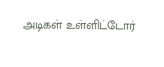அடிகள் உள்ளிட்டோர்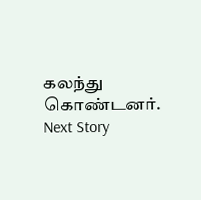கலந்து கொண்டனர்.
Next Story